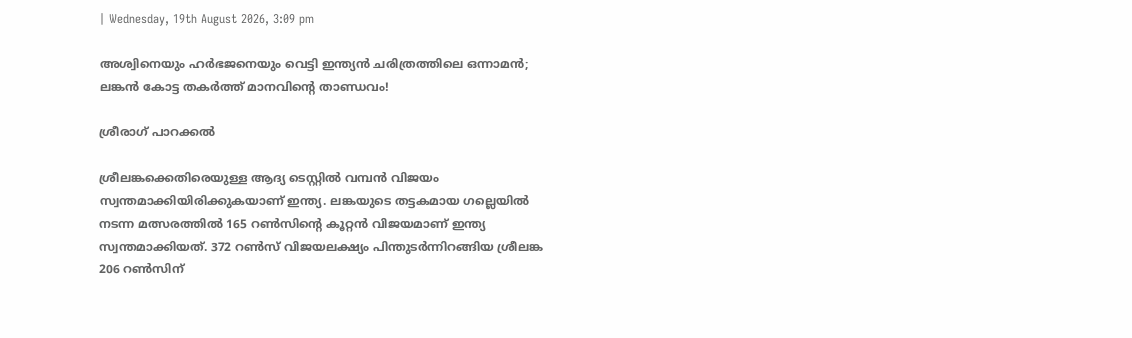| Wednesday, 19th August 2026, 3:09 pm

അശ്വിനെയും ഹര്‍ഭജനെയും വെട്ടി ഇന്ത്യന്‍ ചരിത്രത്തിലെ ഒന്നാമന്‍; ലങ്കന്‍ കോട്ട തകര്‍ത്ത് മാനവിന്റെ താണ്ഡവം!

ശ്രീരാഗ് പാറക്കല്‍

ശ്രീലങ്കക്കെതിരെയുള്ള ആദ്യ ടെസ്റ്റില്‍ വമ്പന്‍ വിജയം സ്വന്തമാക്കിയിരിക്കുകയാണ് ഇന്ത്യ. ലങ്കയുടെ തട്ടകമായ ഗല്ലെയില്‍ നടന്ന മത്സരത്തില്‍ 165 റണ്‍സിന്റെ കൂറ്റന്‍ വിജയമാണ് ഇന്ത്യ സ്വന്തമാക്കിയത്. 372 റണ്‍സ് വിജയലക്ഷ്യം പിന്തുടര്‍ന്നിറങ്ങിയ ശ്രീലങ്ക 206 റണ്‍സിന്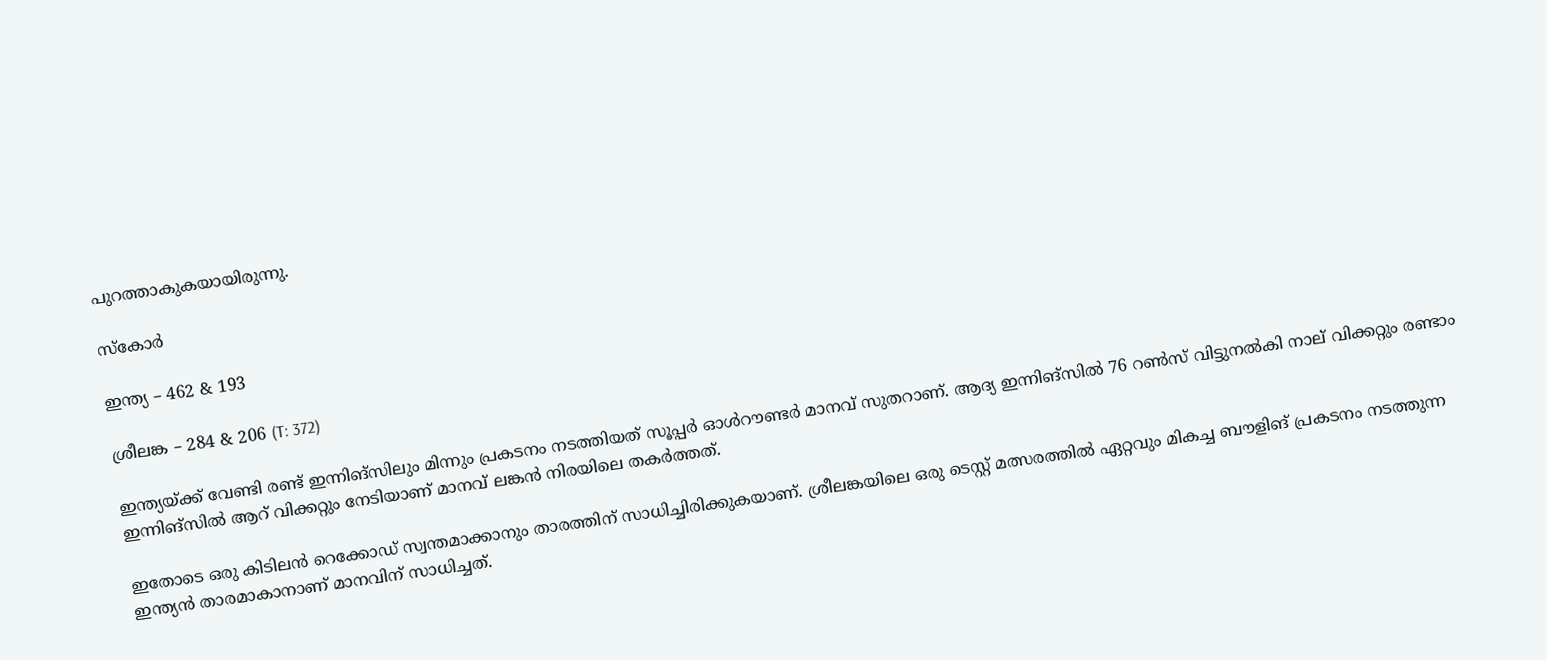പുറത്താകുകയായിരുന്നു.

സ്‌കോര്‍

ഇന്ത്യ – 462 & 193

ശ്രീലങ്ക – 284 & 206 (T: 372)

ഇന്ത്യയ്ക്ക് വേണ്ടി രണ്ട് ഇന്നിങ്‌സിലും മിന്നും പ്രകടനം നടത്തിയത് സൂപ്പര്‍ ഓള്‍റൗണ്ടര്‍ മാനവ് സുതറാണ്. ആദ്യ ഇന്നിങ്‌സില്‍ 76 റണ്‍സ് വിട്ടുനല്‍കി നാല് വിക്കറ്റും രണ്ടാം ഇന്നിങ്‌സില്‍ ആറ് വിക്കറ്റും നേടിയാണ് മാനവ് ലങ്കന്‍ നിരയിലെ തകര്‍ത്തത്.

ഇതോടെ ഒരു കിടിലന്‍ റെക്കോഡ് സ്വന്തമാക്കാനും താരത്തിന് സാധിച്ചിരിക്കുകയാണ്. ശ്രീലങ്കയിലെ ഒരു ടെസ്റ്റ് മത്സരത്തില്‍ ഏറ്റവും മികച്ച ബൗളിങ് പ്രകടനം നടത്തുന്ന ഇന്ത്യന്‍ താരമാകാനാണ് മാനവിന് സാധിച്ചത്.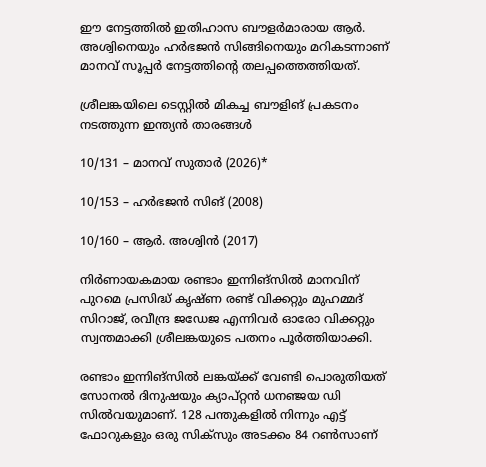ഈ നേട്ടത്തില്‍ ഇതിഹാസ ബൗളര്‍മാരായ ആര്‍. അശ്വിനെയും ഹര്‍ഭജന്‍ സിങ്ങിനെയും മറികടന്നാണ് മാനവ് സൂപ്പര്‍ നേട്ടത്തിന്റെ തലപ്പത്തെത്തിയത്.

ശ്രീലങ്കയിലെ ടെസ്റ്റില്‍ മികച്ച ബൗളിങ് പ്രകടനം നടത്തുന്ന ഇന്ത്യന്‍ താരങ്ങള്‍

10/131 – മാനവ് സുതാര്‍ (2026)*

10/153 – ഹര്‍ഭജന്‍ സിങ് (2008)

10/160 – ആര്‍. അശ്വിന്‍ (2017)

നിര്‍ണായകമായ രണ്ടാം ഇന്നിങ്‌സില്‍ മാനവിന് പുറമെ പ്രസിദ്ധ് കൃഷ്ണ രണ്ട് വിക്കറ്റും മുഹമ്മദ് സിറാജ്, രവീന്ദ്ര ജഡേജ എന്നിവര്‍ ഓരോ വിക്കറ്റും സ്വന്തമാക്കി ശ്രീലങ്കയുടെ പതനം പൂര്‍ത്തിയാക്കി.

രണ്ടാം ഇന്നിങ്‌സില്‍ ലങ്കയ്ക്ക് വേണ്ടി പൊരുതിയത് സോനല്‍ ദിനുഷയും ക്യാപ്റ്റന്‍ ധനഞ്ജയ ഡി സില്‍വയുമാണ്. 128 പന്തുകളില്‍ നിന്നും എട്ട് ഫോറുകളും ഒരു സിക്‌സും അടക്കം 84 റണ്‍സാണ്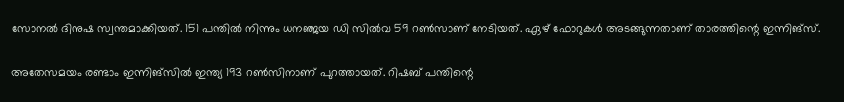സോനല്‍ ദിനുഷ സ്വന്തമാക്കിയത്. 151 പന്തില്‍ നിന്നും ധനഞ്ജയ ഡി സില്‍വ 59 റണ്‍സാണ് നേടിയത്. ഏഴ് ഫോറുകള്‍ അടങ്ങുന്നതാണ് താരത്തിന്റെ ഇന്നിങ്‌സ്.

അതേസമയം രണ്ടാം ഇന്നിങ്സില്‍ ഇന്ത്യ 193 റണ്‍സിനാണ് പുറത്തായത്. റിഷബ് പന്തിന്റെ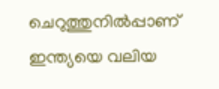ചെറുത്തുനില്‍പ്പാണ് ഇന്ത്യയെ വലിയ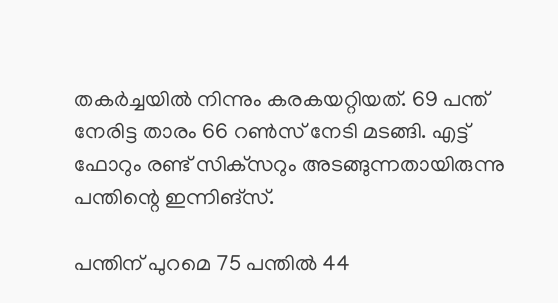തകര്‍ച്ചയില്‍ നിന്നും കരകയറ്റിയത്. 69 പന്ത് നേരിട്ട താരം 66 റണ്‍സ് നേടി മടങ്ങി. എട്ട് ഫോറും രണ്ട് സിക്‌സറും അടങ്ങുന്നതായിരുന്നു പന്തിന്റെ ഇന്നിങ്‌സ്.

പന്തിന് പുറമെ 75 പന്തില്‍ 44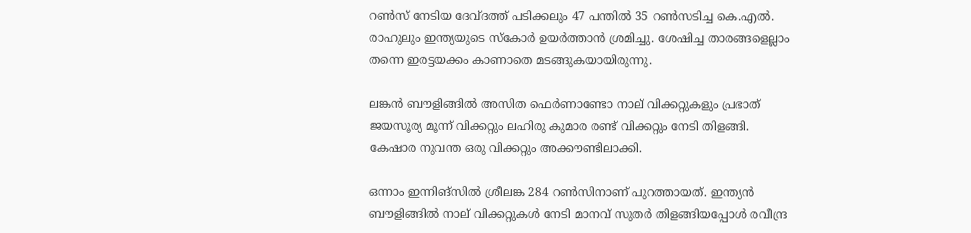റണ്‍സ് നേടിയ ദേവ്ദത്ത് പടിക്കലും 47 പന്തില്‍ 35 റണ്‍സടിച്ച കെ.എല്‍. രാഹുലും ഇന്ത്യയുടെ സ്‌കോര്‍ ഉയര്‍ത്താന്‍ ശ്രമിച്ചു. ശേഷിച്ച താരങ്ങളെല്ലാം തന്നെ ഇരട്ടയക്കം കാണാതെ മടങ്ങുകയായിരുന്നു.

ലങ്കന്‍ ബൗളിങ്ങില്‍ അസിത ഫെര്‍ണാണ്ടോ നാല് വിക്കറ്റുകളും പ്രഭാത് ജയസൂര്യ മൂന്ന് വിക്കറ്റും ലഹിരു കുമാര രണ്ട് വിക്കറ്റും നേടി തിളങ്ങി. കേഷാര നുവന്ത ഒരു വിക്കറ്റും അക്കൗണ്ടിലാക്കി.

ഒന്നാം ഇന്നിങ്‌സില്‍ ശ്രീലങ്ക 284 റണ്‍സിനാണ് പുറത്തായത്. ഇന്ത്യന്‍ ബൗളിങ്ങില്‍ നാല് വിക്കറ്റുകള്‍ നേടി മാനവ് സുതര്‍ തിളങ്ങിയപ്പോള്‍ രവീന്ദ്ര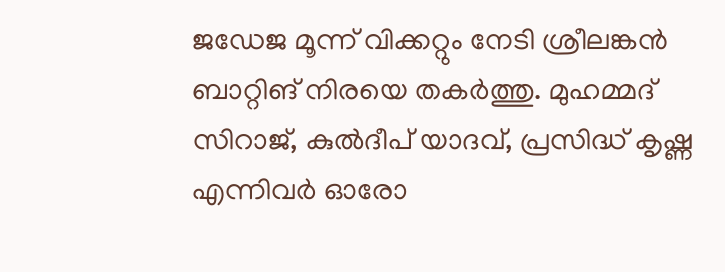ജഡേജ മൂന്ന് വിക്കറ്റും നേടി ശ്രീലങ്കന്‍ ബാറ്റിങ് നിരയെ തകര്‍ത്തു. മുഹമ്മദ് സിറാജ്, കുല്‍ദീപ് യാദവ്, പ്രസിദ്ധ് കൃഷ്ണ എന്നിവര്‍ ഓരോ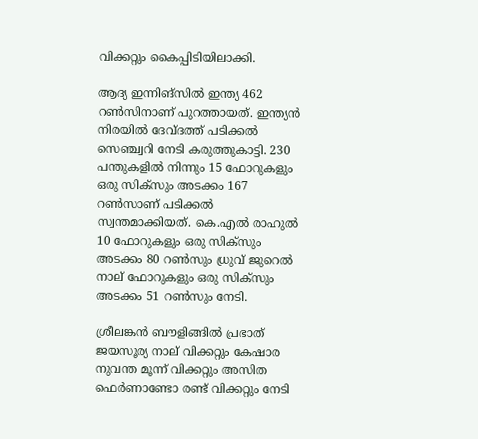വിക്കറ്റും കൈപ്പിടിയിലാക്കി.

ആദ്യ ഇന്നിങ്‌സില്‍ ഇന്ത്യ 462 റണ്‍സിനാണ് പുറത്തായത്. ഇന്ത്യന്‍ നിരയില്‍ ദേവ്ദത്ത് പടിക്കല്‍ സെഞ്ച്വറി നേടി കരുത്തുകാട്ടി. 230 പന്തുകളില്‍ നിന്നും 15 ഫോറുകളും ഒരു സിക്സും അടക്കം 167 റണ്‍സാണ് പടിക്കല്‍ സ്വന്തമാക്കിയത്. കെ.എല്‍ രാഹുല്‍ 10 ഫോറുകളും ഒരു സിക്സും അടക്കം 80 റണ്‍സും ധ്രുവ് ജുറെല്‍ നാല് ഫോറുകളും ഒരു സിക്സും അടക്കം 51 റണ്‍സും നേടി.

ശ്രീലങ്കന്‍ ബൗളിങ്ങില്‍ പ്രഭാത് ജയസൂര്യ നാല് വിക്കറ്റും കേഷാര നുവന്ത മൂന്ന് വിക്കറ്റും അസിത ഫെര്‍ണാണ്ടോ രണ്ട് വിക്കറ്റും നേടി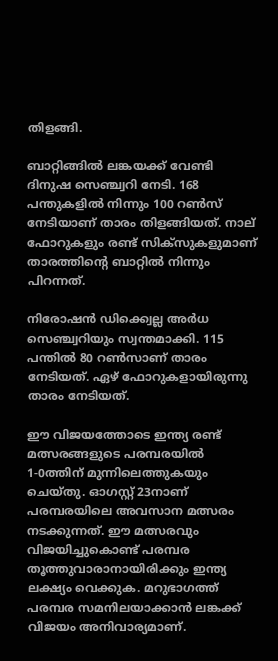തിളങ്ങി.

ബാറ്റിങ്ങില്‍ ലങ്കയക്ക് വേണ്ടി ദിനുഷ സെഞ്ച്വറി നേടി. 168 പന്തുകളില്‍ നിന്നും 100 റണ്‍സ് നേടിയാണ് താരം തിളങ്ങിയത്. നാല് ഫോറുകളും രണ്ട് സിക്‌സുകളുമാണ് താരത്തിന്റെ ബാറ്റില്‍ നിന്നും പിറന്നത്.

നിരോഷന്‍ ഡിക്ക്വെല്ല അര്‍ധ സെഞ്ച്വറിയും സ്വന്തമാക്കി. 115 പന്തില്‍ 80 റണ്‍സാണ് താരം നേടിയത്. ഏഴ് ഫോറുകളായിരുന്നു താരം നേടിയത്.

ഈ വിജയത്തോടെ ഇന്ത്യ രണ്ട് മത്സരങ്ങളുടെ പരമ്പരയില്‍ 1-0ത്തിന് മുന്നിലെത്തുകയും ചെയ്തു. ഓഗസ്റ്റ് 23നാണ് പരമ്പരയിലെ അവസാന മത്സരം നടക്കുന്നത്. ഈ മത്സരവും വിജയിച്ചുകൊണ്ട് പരമ്പര തൂത്തുവാരാനായിരിക്കും ഇന്ത്യ ലക്ഷ്യം വെക്കുക. മറുഭാഗത്ത് പരമ്പര സമനിലയാക്കാന്‍ ലങ്കക്ക് വിജയം അനിവാര്യമാണ്.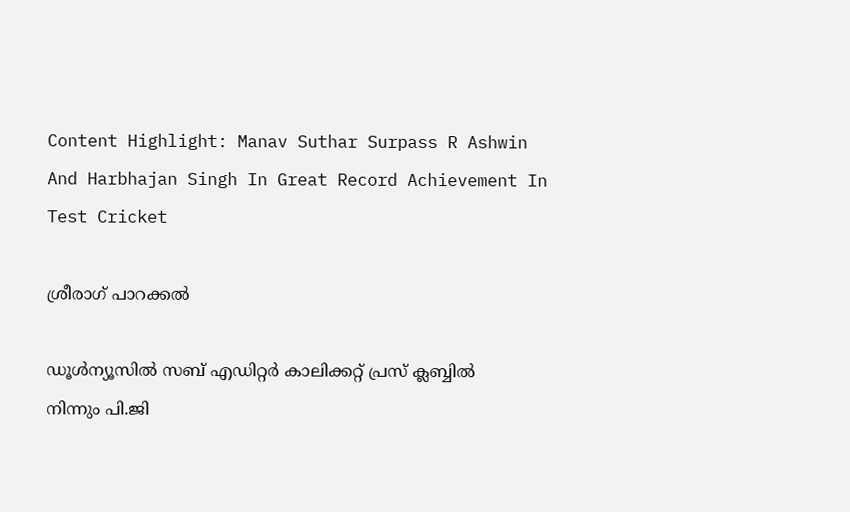Content Highlight: Manav Suthar Surpass R Ashwin And Harbhajan Singh In Great Record Achievement In Test Cricket

ശ്രീരാഗ് പാറക്കല്‍

ഡൂള്‍ന്യൂസില്‍ സബ് എഡിറ്റര്‍ കാലിക്കറ്റ് പ്രസ് ക്ലബ്ബില്‍ നിന്നും പി.ജി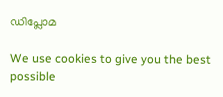ഡിപ്ലോമ

We use cookies to give you the best possible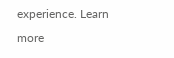experience. Learn more